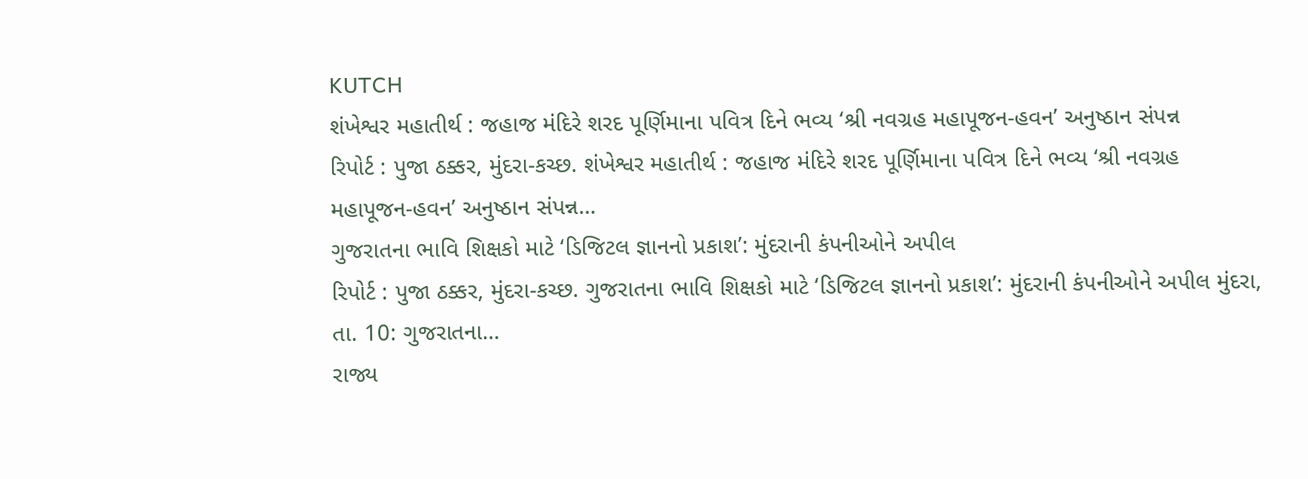KUTCH
શંખેશ્વર મહાતીર્થ : જહાજ મંદિરે શરદ પૂર્ણિમાના પવિત્ર દિને ભવ્ય ‘શ્રી નવગ્રહ મહાપૂજન-હવન’ અનુષ્ઠાન સંપન્ન
રિપોર્ટ : પુજા ઠક્કર, મુંદરા-કચ્છ. શંખેશ્વર મહાતીર્થ : જહાજ મંદિરે શરદ પૂર્ણિમાના પવિત્ર દિને ભવ્ય ‘શ્રી નવગ્રહ મહાપૂજન-હવન’ અનુષ્ઠાન સંપન્ન…
ગુજરાતના ભાવિ શિક્ષકો માટે ‘ડિજિટલ જ્ઞાનનો પ્રકાશ’: મુંદરાની કંપનીઓને અપીલ
રિપોર્ટ : પુજા ઠક્કર, મુંદરા-કચ્છ. ગુજરાતના ભાવિ શિક્ષકો માટે ‘ડિજિટલ જ્ઞાનનો પ્રકાશ’: મુંદરાની કંપનીઓને અપીલ મુંદરા, તા. 10: ગુજરાતના…
રાજ્ય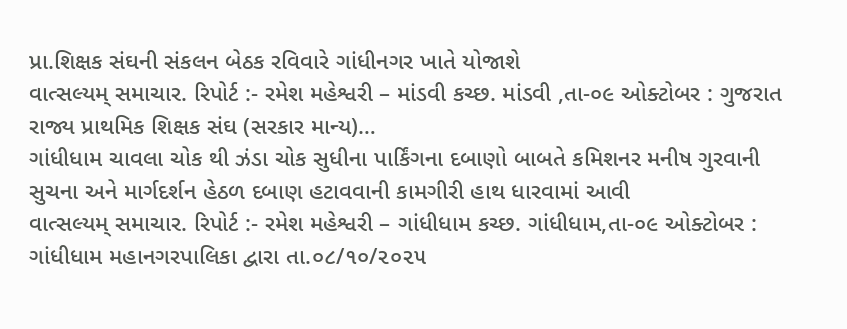પ્રા.શિક્ષક સંઘની સંકલન બેઠક રવિવારે ગાંધીનગર ખાતે યોજાશે
વાત્સલ્યમ્ સમાચાર. રિપોર્ટ :- રમેશ મહેશ્વરી – માંડવી કચ્છ. માંડવી ,તા-૦૯ ઓક્ટોબર : ગુજરાત રાજ્ય પ્રાથમિક શિક્ષક સંઘ (સરકાર માન્ય)…
ગાંધીધામ ચાવલા ચોક થી ઝંડા ચોક સુધીના પાર્કિંગના દબાણો બાબતે કમિશનર મનીષ ગુરવાની સુચના અને માર્ગદર્શન હેઠળ દબાણ હટાવવાની કામગીરી હાથ ધારવામાં આવી
વાત્સલ્યમ્ સમાચાર. રિપોર્ટ :- રમેશ મહેશ્વરી – ગાંધીધામ કચ્છ. ગાંધીધામ,તા-૦૯ ઓક્ટોબર : ગાંધીધામ મહાનગરપાલિકા દ્વારા તા.૦૮/૧૦/૨૦૨૫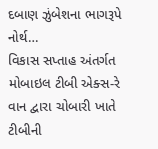દબાણ ઝુંબેશના ભાગરૂપે નોર્થ…
વિકાસ સપ્તાહ અંતર્ગત મોબાઇલ ટીબી એક્સ-રે વાન દ્વારા ચોબારી ખાતે ટીબીની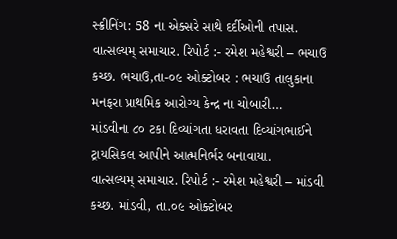સ્ક્રીનિંગ: 58 ના એક્સરે સાથે દર્દીઓની તપાસ.
વાત્સલ્યમ્ સમાચાર. રિપોર્ટ :- રમેશ મહેશ્વરી – ભચાઉ કચ્છ. ભચાઉ,તા-૦૯ ઓક્ટોબર : ભચાઉ તાલુકાના મનફરા પ્રાથમિક આરોગ્ય કેન્દ્ર ના ચોબારી…
માંડવીના ૮૦ ટકા દિવ્યાંગતા ધરાવતા દિવ્યાંગભાઈને ટ્રાયસિકલ આપીને આત્મનિર્ભર બનાવાયા.
વાત્સલ્યમ્ સમાચાર. રિપોર્ટ :- રમેશ મહેશ્વરી – માંડવી કચ્છ. માંડવી, તા.૦૯ ઓક્ટોબર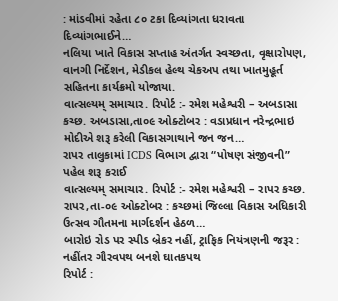: માંડવીમાં રહેતા ૮૦ ટકા દિવ્યાંગતા ધરાવતા દિવ્યાંગભાઈને…
નલિયા ખાતે વિકાસ સપ્તાહ અંતર્ગત સ્વચ્છતા, વૃક્ષારો૫ણ, વાનગી નિર્દેશન, મેડીકલ હેલ્થ ચેકઅપ તથા ખાતમુહૂર્ત સહિતના કાર્યક્રમો યોજાયા.
વાત્સલ્યમ્ સમાચાર. રિપોર્ટ :- રમેશ મહેશ્વરી – અબડાસા કચ્છ. અબડાસા,તા૦૯ ઓક્ટોબર : વડાપ્રધાન નરેન્દ્રભાઇ મોદીએ શરૂ કરેલી વિકાસગાથાને જન જન…
રાપર તાલુકામાં ICDS વિભાગ દ્વારા “પોષણ સંજીવની” પહેલ શરૂ કરાઈ
વાત્સલ્યમ્ સમાચાર. રિપોર્ટ :- રમેશ મહેશ્વરી – રાપર કચ્છ. રાપર,તા-૦૯ ઓક્ટોબર : કચ્છમાં જિલ્લા વિકાસ અધિકારી ઉત્સવ ગૌતમના માર્ગદર્શન હેઠળ…
બારોઇ રોડ પર સ્પીડ બ્રેકર નહીં, ટ્રાફિક નિયંત્રણની જરૂર : નહીંતર ગૌરવપથ બનશે ઘાતકપથ
રિપોર્ટ :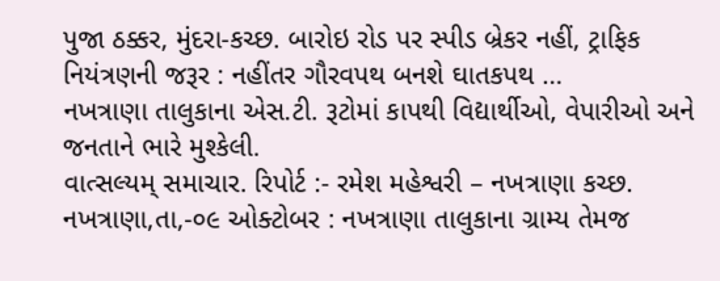પુજા ઠક્કર, મુંદરા-કચ્છ. બારોઇ રોડ પર સ્પીડ બ્રેકર નહીં, ટ્રાફિક નિયંત્રણની જરૂર : નહીંતર ગૌરવપથ બનશે ઘાતકપથ …
નખત્રાણા તાલુકાના એસ.ટી. રૂટોમાં કાપથી વિદ્યાર્થીઓ, વેપારીઓ અને જનતાને ભારે મુશ્કેલી.
વાત્સલ્યમ્ સમાચાર. રિપોર્ટ :- રમેશ મહેશ્વરી – નખત્રાણા કચ્છ. નખત્રાણા,તા,-૦૯ ઓક્ટોબર : નખત્રાણા તાલુકાના ગ્રામ્ય તેમજ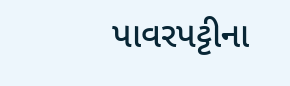પાવરપટ્ટીના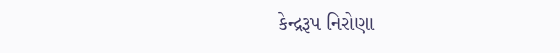કેન્દ્રરૂપ નિરોણા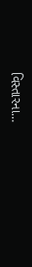વિસ્તારના…